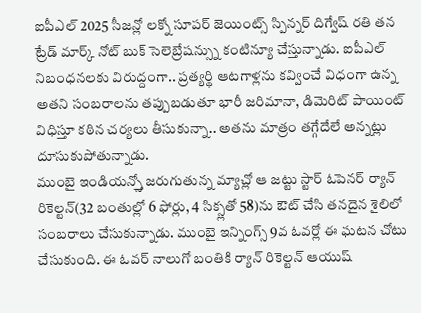ఐపీఎల్ 2025 సీజన్లో లక్నో సూపర్ జెయింట్స్ స్పిన్నర్ దిగ్వేష్ రతి తన ట్రేడ్ మార్క్ నోట్ బుక్ సెలెబ్రేషన్స్ను కంటిన్యూ చేస్తున్నాడు. ఐపీఎల్ నిబంధనలకు విరుద్దంగా.. ప్రత్యర్థి ఆటగాళ్లను కవ్వించే విధంగా ఉన్న అతని సంబరాలను తప్పుబడుతూ భారీ జరిమానా, డిమెరిట్ పాయింట్ విధిస్తూ కఠిన చర్యలు తీసుకున్నా.. అతను మాత్రం తగ్గేదేలే అన్నట్లు దూసుకుపోతున్నాడు.
ముంబై ఇండియన్స్తో జరుగుతున్న మ్యాచ్లో ఆ జట్టు స్టార్ ఓపెనర్ ర్యాన్ రికెల్టన్(32 బంతుల్లో 6 ఫోర్లు, 4 సిక్స్లతో 58)ను ఔట్ చేసి తనదైన శైలిలో సంబరాలు చేసుకున్నాడు. ముంబై ఇన్నింగ్స్ 9వ ఓవర్లో ఈ ఘటన చోటు చేసుకుంది. ఈ ఓవర్ నాలుగో బంతికి ర్యాన్ రికెల్టన్ ఆయుష్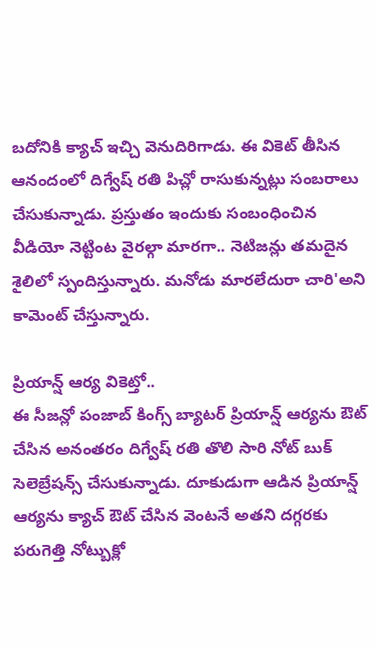బదోనికి క్యాచ్ ఇచ్చి వెనుదిరిగాడు. ఈ వికెట్ తీసిన ఆనందంలో దిగ్వేష్ రతి పిచ్లో రాసుకున్నట్లు సంబరాలు చేసుకున్నాడు. ప్రస్తుతం ఇందుకు సంబంధించిన వీడియో నెట్టింట వైరల్గా మారగా.. నెటిజన్లు తమదైన శైలిలో స్పందిస్తున్నారు. మనోడు మారలేదురా చారి'అని కామెంట్ చేస్తున్నారు.

ప్రియాన్ష్ ఆర్య వికెట్తో..
ఈ సీజన్లో పంజాబ్ కింగ్స్ బ్యాటర్ ప్రియాన్ష్ ఆర్యను ఔట్ చేసిన అనంతరం దిగ్వేష్ రతి తొలి సారి నోట్ బుక్ సెలెబ్రేషన్స్ చేసుకున్నాడు. దూకుడుగా ఆడిన ప్రియాన్ష్ ఆర్యను క్యాచ్ ఔట్ చేసిన వెంటనే అతని దగ్గరకు పరుగెత్తి నోట్బుక్లో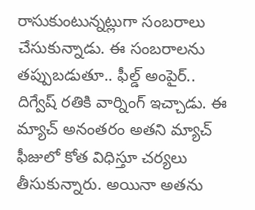రాసుకుంటున్నట్లుగా సంబరాలు చేసుకున్నాడు. ఈ సంబరాలను తప్పుబడుతూ.. ఫీల్డ్ అంపైర్.. దిగ్వేష్ రతికి వార్నింగ్ ఇచ్చాడు. ఈ మ్యాచ్ అనంతరం అతని మ్యాచ్ ఫీజులో కోత విధిస్తూ చర్యలు తీసుకున్నారు. అయినా అతను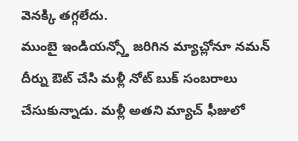వెనక్కి తగ్గలేదు.
ముంబై ఇండియన్స్తో జరిగిన మ్యాచ్లోనూ నమన్ దీర్ను ఔట్ చేసి మళ్లీ నోట్ బుక్ సంబరాలు చేసుకున్నాడు. మళ్లీ అతని మ్యాచ్ ఫీజులో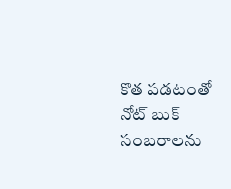కొత పడటంతో నోట్ బుక్ సంబరాలను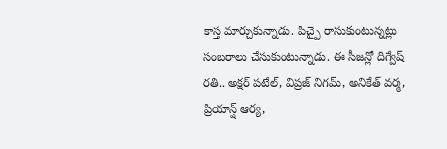కాస్త మార్చుకున్నాడు. పిచ్పై రాసుకుంటున్నట్లు సంబరాలు చేసుకుంటున్నాడు. ఈ సీజన్లో దిగ్వేష్ రతి.. అక్షర్ పటేల్, విప్రజ్ నిగమ్, అనికేత్ వర్మ, ప్రియాన్ష్ ఆర్య,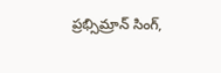ప్రభ్సిమ్రాన్ సింగ్,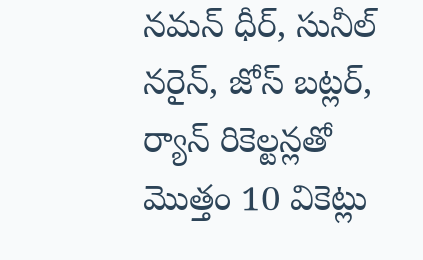నమన్ ధీర్, సునీల్ నరైన్, జోస్ బట్లర్, ర్యాన్ రికెల్టన్లతో మొత్తం 10 వికెట్లు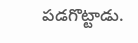పడగొట్టాడు.